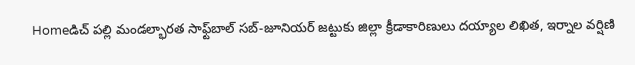Homeడిచ్ పల్లి మండల్భారత సాఫ్ట్‌బాల్ సబ్-జూనియర్ జట్టుకు జిల్లా క్రీడాకారిణులు దయ్యాల లిఖిత, ఇర్నాల వర్షిణి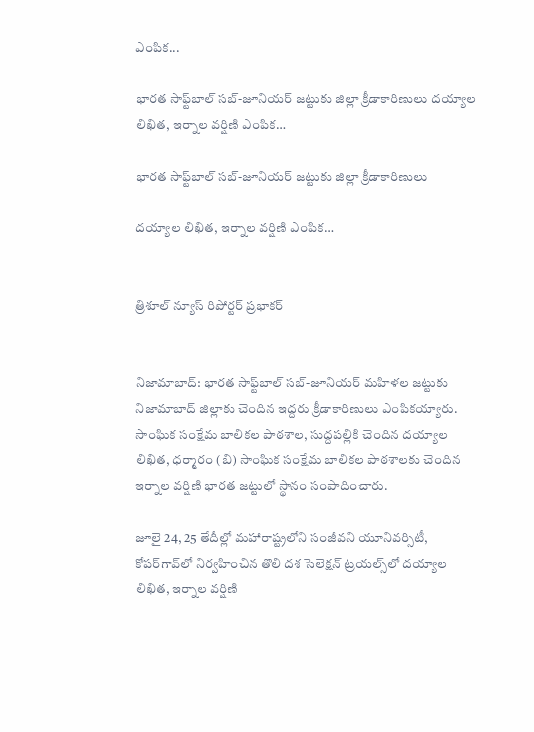ఎంపిక...

భారత సాఫ్ట్‌బాల్ సబ్-జూనియర్ జట్టుకు జిల్లా క్రీడాకారిణులు దయ్యాల లిఖిత, ఇర్నాల వర్షిణి ఎంపిక…

భారత సాఫ్ట్‌బాల్ సబ్-జూనియర్ జట్టుకు జిల్లా క్రీడాకారిణులు

దయ్యాల లిఖిత, ఇర్నాల వర్షిణి ఎంపిక…


త్రిశూల్ న్యూస్ రిపోర్టర్ ప్రభాకర్


నిజామాబాద్: భారత సాఫ్ట్‌బాల్ సబ్-జూనియర్ మహిళల జట్టుకు నిజామాబాద్ జిల్లాకు చెందిన ఇద్దరు క్రీడాకారిణులు ఎంపికయ్యారు. సాంఘిక సంక్షేమ బాలికల పాఠశాల, సుద్దపల్లికి చెందిన దయ్యాల లిఖిత, ధర్మారం (బి) సాంఘిక సంక్షేమ బాలికల పాఠశాలకు చెందిన ఇర్నాల వర్షిణి భారత జట్టులో స్థానం సంపాదించారు.

జూలై 24, 25 తేదీల్లో మహారాష్ట్రలోని సంజీవని యూనివర్సిటీ, కోపర్‌గావ్‌లో నిర్వహించిన తొలి దశ సెలెక్షన్ ట్రయల్స్‌లో దయ్యాల లిఖిత, ఇర్నాల వర్షిణి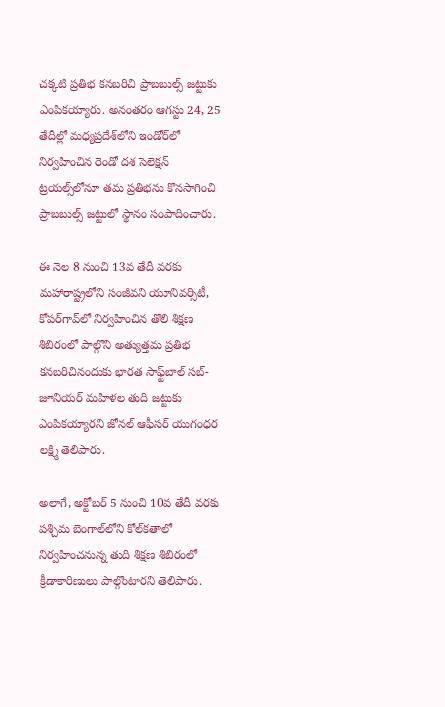చక్కటి ప్రతిభ కనబరిచి ప్రాబబుల్స్ జట్టుకు ఎంపికయ్యారు. అనంతరం ఆగస్టు 24, 25 తేదీల్లో మధ్యప్రదేశ్‌లోని ఇండోర్‌లో నిర్వహించిన రెండో దశ సెలెక్షన్ ట్రయల్స్‌లోనూ తమ ప్రతిభను కొనసాగించి ప్రాబబుల్స్ జట్టులో స్థానం సంపాదించారు.

ఈ నెల 8 నుంచి 13వ తేదీ వరకు మహారాష్ట్రలోని సంజీవని యూనివర్సిటీ, కోపర్‌గావ్‌లో నిర్వహించిన తొలి శిక్షణ శిబిరంలో పాల్గొని అత్యుత్తమ ప్రతిభ కనబరిచినందుకు భారత సాఫ్ట్‌బాల్ సబ్-జూనియర్ మహిళల తుది జట్టుకు ఎంపికయ్యారని జోనల్ ఆఫీసర్ యుగంధర లక్ష్మి తెలిపారు.

అలాగే, అక్టోబర్ 5 నుంచి 10వ తేదీ వరకు పశ్చిమ బెంగాల్‌లోని కోల్‌కతాలో నిర్వహించనున్న తుది శిక్షణ శిబిరంలో క్రీడాకారిణులు పాల్గొంటారని తెలిపారు.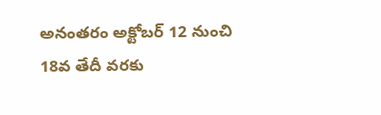అనంతరం అక్టోబర్ 12 నుంచి 18వ తేదీ వరకు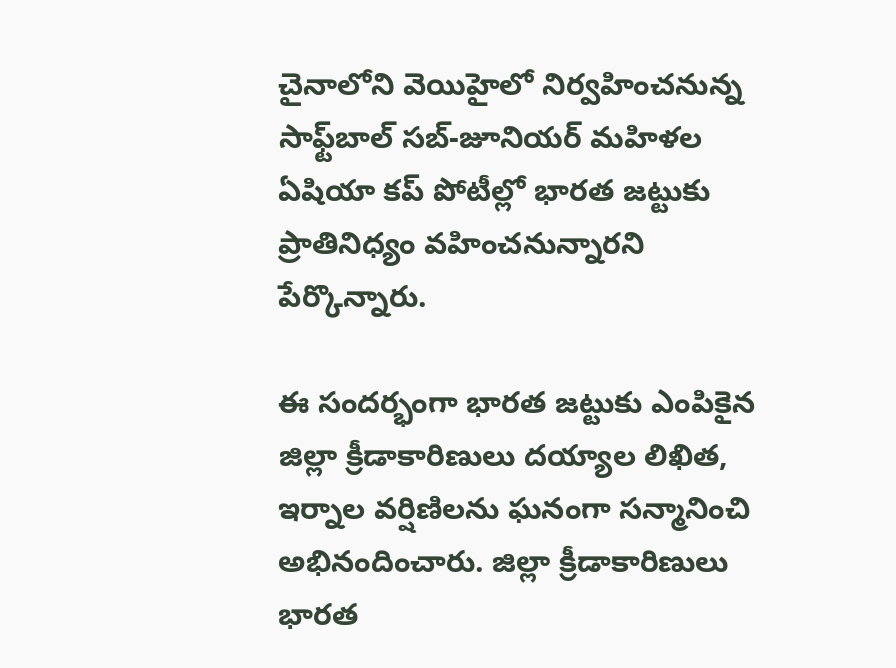చైనాలోని వెయిహైలో నిర్వహించనున్న సాఫ్ట్‌బాల్ సబ్-జూనియర్ మహిళల ఏషియా కప్ పోటీల్లో భారత జట్టుకు ప్రాతినిధ్యం వహించనున్నారని పేర్కొన్నారు.

ఈ సందర్భంగా భారత జట్టుకు ఎంపికైన జిల్లా క్రీడాకారిణులు దయ్యాల లిఖిత, ఇర్నాల వర్షిణిలను ఘనంగా సన్మానించి అభినందించారు. జిల్లా క్రీడాకారిణులు భారత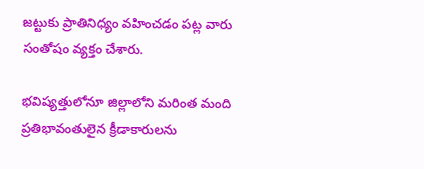జట్టుకు ప్రాతినిధ్యం వహించడం పట్ల వారు సంతోషం వ్యక్తం చేశారు.

భవిష్యత్తులోనూ జిల్లాలోని మరింత మంది ప్రతిభావంతులైన క్రీడాకారులను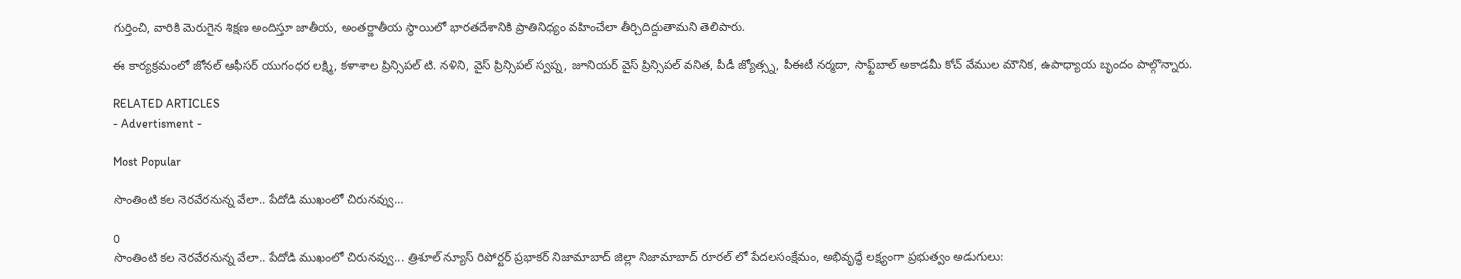గుర్తించి, వారికి మెరుగైన శిక్షణ అందిస్తూ జాతీయ, అంతర్జాతీయ స్థాయిలో భారతదేశానికి ప్రాతినిధ్యం వహించేలా తీర్చిదిద్దుతామని తెలిపారు.

ఈ కార్యక్రమంలో జోనల్ ఆఫీసర్ యుగంధర లక్ష్మి, కళాశాల ప్రిన్సిపల్ టి. నళిని, వైస్ ప్రిన్సిపల్ స్వప్న, జూనియర్ వైస్ ప్రిన్సిపల్ వనిత, పీడీ జ్యోత్స్న, పీఈటీ నర్మదా, సాఫ్ట్‌బాల్ అకాడమీ కోచ్ వేముల మౌనిక, ఉపాధ్యాయ బృందం పాల్గొన్నారు.

RELATED ARTICLES
- Advertisment -

Most Popular

సొంతింటి కల నెరవేరనున్న వేలా.. పేదోడి ముఖంలో చిరునవ్వు…

0
సొంతింటి కల నెరవేరనున్న వేలా.. పేదోడి ముఖంలో చిరునవ్వు... త్రిశూల్ న్యూస్ రిపోర్టర్ ప్రభాకర్ నిజామాబాద్ జిల్లా నిజామాబాద్ రూరల్ లో పేదలసంక్షేమం, అభివృద్ధే లక్ష్యంగా ప్రభుత్వం అడుగులు: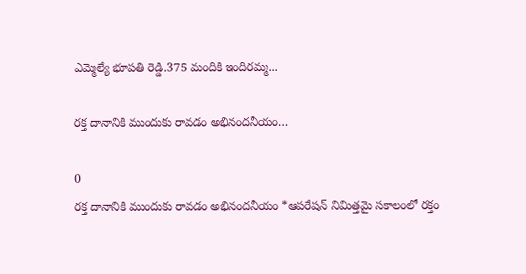ఎమ్మెల్యే భూపతి రెడ్డి.375 మందికి ఇందిరమ్మ...

రక్త దానానికి ముందుకు రావడం అభినందనీయం…

0
రక్త దానానికి ముందుకు రావడం అభినందనీయం *ఆపరేషన్ నిమిత్తమై సకాలంలో రక్తం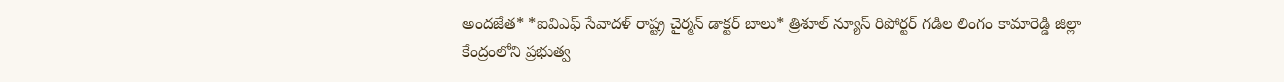అందజేత* *ఐవిఎఫ్ సేవాదళ్ రాష్ట్ర చైర్మన్ డాక్టర్ బాలు* త్రిశూల్ న్యూస్ రిపోర్టర్ గడిల లింగం కామారెడ్డి జిల్లా కేంద్రంలోని ప్రభుత్వ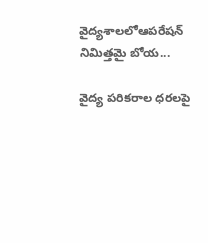వైద్యశాలలోఆపరేషన్ నిమిత్తమై బోయ...

వైద్య పరికరాల ధరలపై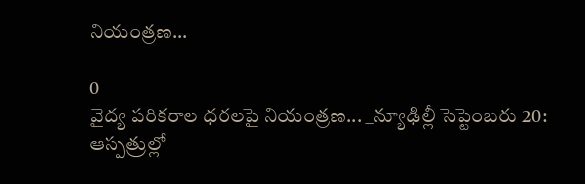నియంత్రణ…

0
వైద్య పరికరాల ధరలపై నియంత్రణ... _న్యూఢిల్లీ సెప్టెంబరు 20: ఆస్పత్రుల్లో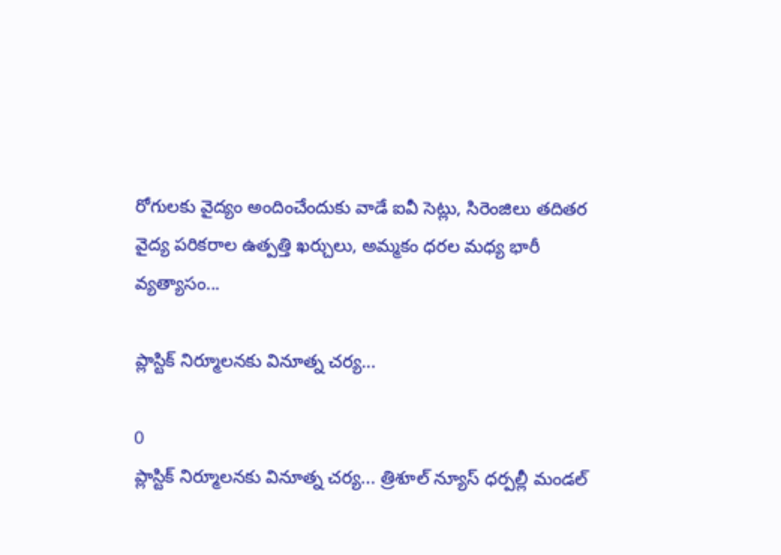రోగులకు వైద్యం అందించేందుకు వాడే ఐవీ సెట్లు, సిరెంజిలు తదితర వైద్య పరికరాల ఉత్పత్తి ఖర్చులు, అమ్మకం ధరల మధ్య భారీ వ్యత్యాసం...

ప్లాస్టిక్ నిర్మూలనకు వినూత్న చర్య…

0
ప్లాస్టిక్ నిర్మూలనకు వినూత్న చర్య... త్రిశూల్ న్యూస్ ధర్పల్లీ మండల్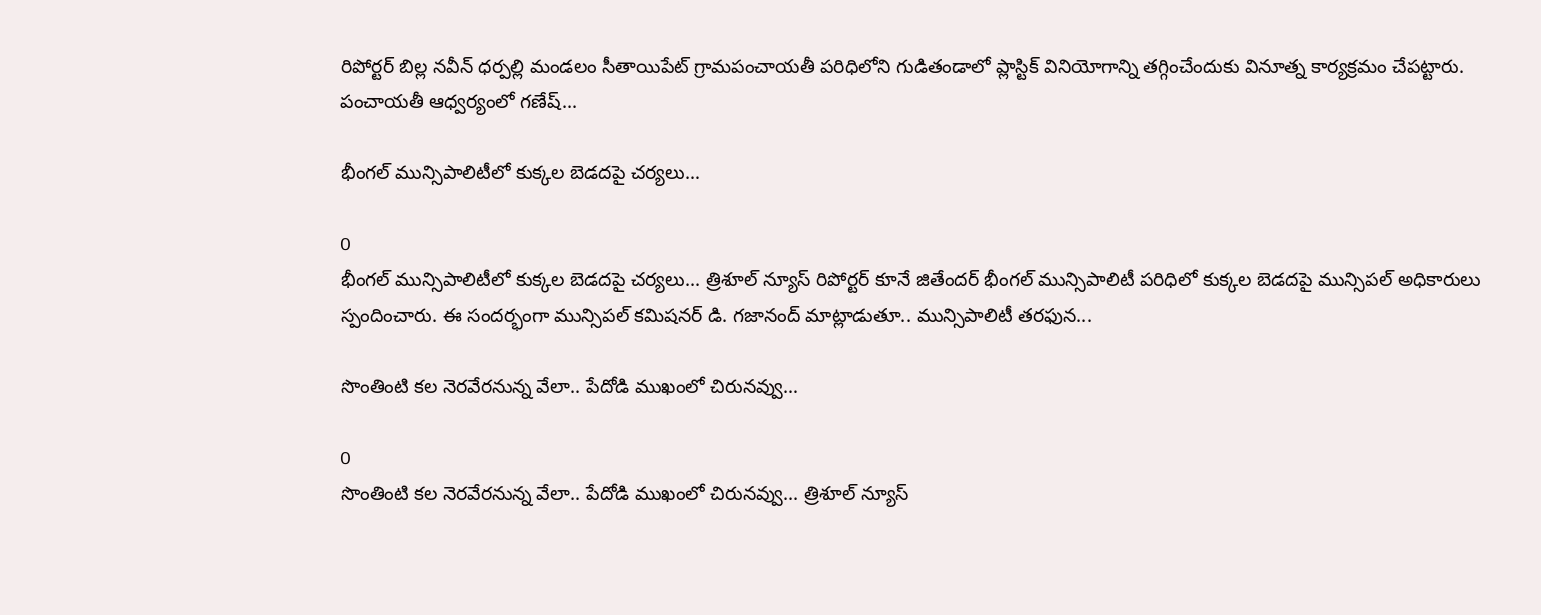రిపోర్టర్ బిల్ల నవీన్ ధర్పల్లి మండలం సీతాయిపేట్ గ్రామపంచాయతీ పరిధిలోని గుడితండాలో ప్లాస్టిక్ వినియోగాన్ని తగ్గించేందుకు వినూత్న కార్యక్రమం చేపట్టారు. పంచాయతీ ఆధ్వర్యంలో గణేష్...

భీంగల్ మున్సిపాలిటీలో కుక్కల బెడదపై చర్యలు…

0
భీంగల్ మున్సిపాలిటీలో కుక్కల బెడదపై చర్యలు... త్రిశూల్ న్యూస్ రిపోర్టర్ కూనే జితేందర్ భీంగల్ మున్సిపాలిటీ పరిధిలో కుక్కల బెడదపై మున్సిపల్ అధికారులు స్పందించారు. ఈ సందర్భంగా మున్సిపల్ కమిషనర్ డి. గజానంద్ మాట్లాడుతూ.. మున్సిపాలిటీ తరఫున...

సొంతింటి కల నెరవేరనున్న వేలా.. పేదోడి ముఖంలో చిరునవ్వు…

0
సొంతింటి కల నెరవేరనున్న వేలా.. పేదోడి ముఖంలో చిరునవ్వు... త్రిశూల్ న్యూస్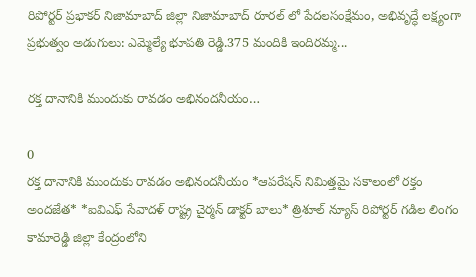రిపోర్టర్ ప్రభాకర్ నిజామాబాద్ జిల్లా నిజామాబాద్ రూరల్ లో పేదలసంక్షేమం, అభివృద్ధే లక్ష్యంగా ప్రభుత్వం అడుగులు: ఎమ్మెల్యే భూపతి రెడ్డి.375 మందికి ఇందిరమ్మ...

రక్త దానానికి ముందుకు రావడం అభినందనీయం…

0
రక్త దానానికి ముందుకు రావడం అభినందనీయం *ఆపరేషన్ నిమిత్తమై సకాలంలో రక్తం అందజేత* *ఐవిఎఫ్ సేవాదళ్ రాష్ట్ర చైర్మన్ డాక్టర్ బాలు* త్రిశూల్ న్యూస్ రిపోర్టర్ గడిల లింగం కామారెడ్డి జిల్లా కేంద్రంలోని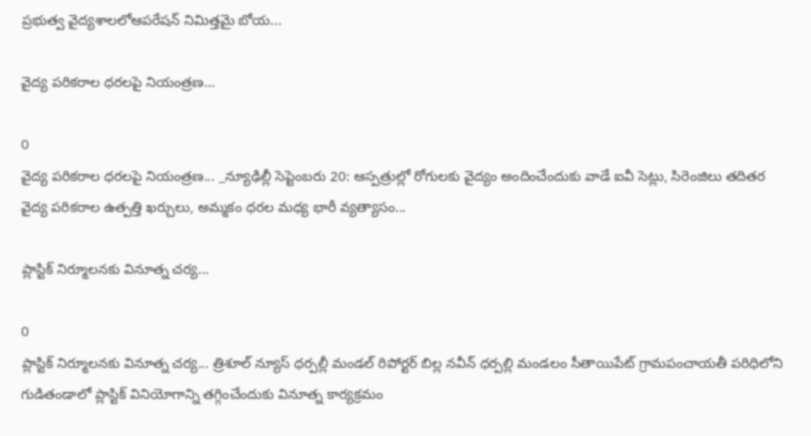ప్రభుత్వ వైద్యశాలలోఆపరేషన్ నిమిత్తమై బోయ...

వైద్య పరికరాల ధరలపై నియంత్రణ…

0
వైద్య పరికరాల ధరలపై నియంత్రణ... _న్యూఢిల్లీ సెప్టెంబరు 20: ఆస్పత్రుల్లో రోగులకు వైద్యం అందించేందుకు వాడే ఐవీ సెట్లు, సిరెంజిలు తదితర వైద్య పరికరాల ఉత్పత్తి ఖర్చులు, అమ్మకం ధరల మధ్య భారీ వ్యత్యాసం...

ప్లాస్టిక్ నిర్మూలనకు వినూత్న చర్య…

0
ప్లాస్టిక్ నిర్మూలనకు వినూత్న చర్య... త్రిశూల్ న్యూస్ ధర్పల్లీ మండల్ రిపోర్టర్ బిల్ల నవీన్ ధర్పల్లి మండలం సీతాయిపేట్ గ్రామపంచాయతీ పరిధిలోని గుడితండాలో ప్లాస్టిక్ వినియోగాన్ని తగ్గించేందుకు వినూత్న కార్యక్రమం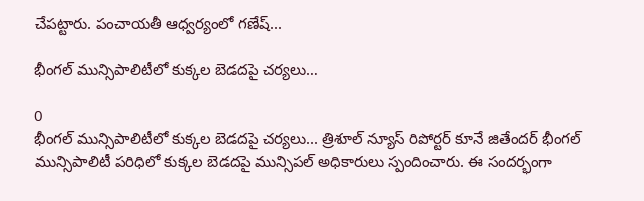చేపట్టారు. పంచాయతీ ఆధ్వర్యంలో గణేష్...

భీంగల్ మున్సిపాలిటీలో కుక్కల బెడదపై చర్యలు…

0
భీంగల్ మున్సిపాలిటీలో కుక్కల బెడదపై చర్యలు... త్రిశూల్ న్యూస్ రిపోర్టర్ కూనే జితేందర్ భీంగల్ మున్సిపాలిటీ పరిధిలో కుక్కల బెడదపై మున్సిపల్ అధికారులు స్పందించారు. ఈ సందర్భంగా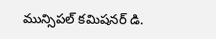మున్సిపల్ కమిషనర్ డి.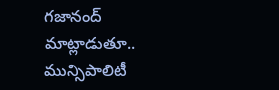గజానంద్ మాట్లాడుతూ.. మున్సిపాలిటీ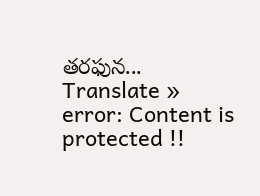తరఫున...
Translate »
error: Content is protected !!